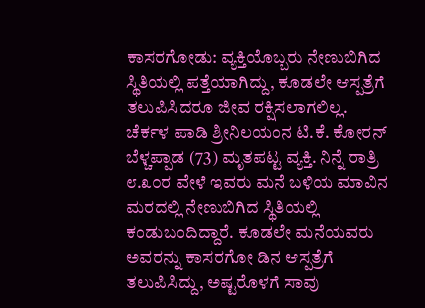ಕಾಸರಗೋಡು: ವ್ಯಕ್ತಿಯೊಬ್ಬರು ನೇಣುಬಿಗಿದ ಸ್ಥಿತಿಯಲ್ಲಿ ಪತ್ತೆಯಾಗಿದ್ದು, ಕೂಡಲೇ ಆಸ್ಪತ್ರೆಗೆ ತಲುಪಿಸಿದರೂ ಜೀವ ರಕ್ಷಿಸಲಾಗಲಿಲ್ಲ.
ಚೆರ್ಕಳ ಪಾಡಿ ಶ್ರೀನಿಲಯಂನ ಟಿ.ಕೆ. ಕೋರನ್ ಬೆಳ್ಚಪ್ಪಾಡ (73) ಮೃತಪಟ್ಟ ವ್ಯಕ್ತಿ. ನಿನ್ನೆ ರಾತ್ರಿ ೮.೩೦ರ ವೇಳೆ ಇವರು ಮನೆ ಬಳಿಯ ಮಾವಿನ ಮರದಲ್ಲಿ ನೇಣುಬಿಗಿದ ಸ್ಥಿತಿಯಲ್ಲಿ ಕಂಡುಬಂದಿದ್ದಾರೆ. ಕೂಡಲೇ ಮನೆಯವರು ಅವರನ್ನು ಕಾಸರಗೋ ಡಿನ ಆಸ್ಪತ್ರೆಗೆ ತಲುಪಿಸಿದ್ದು, ಅಷ್ಟರೊಳಗೆ ಸಾವು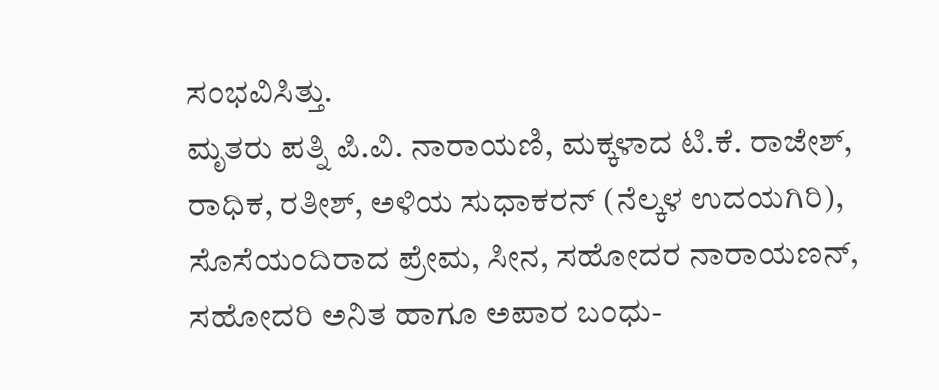ಸಂಭವಿಸಿತ್ತು.
ಮೃತರು ಪತ್ನಿ ಪಿ.ವಿ. ನಾರಾಯಣಿ, ಮಕ್ಕಳಾದ ಟಿ.ಕೆ. ರಾಜೇಶ್, ರಾಧಿಕ, ರತೀಶ್, ಅಳಿಯ ಸುಧಾಕರನ್ (ನೆಲ್ಕಳ ಉದಯಗಿರಿ), ಸೊಸೆಯಂದಿರಾದ ಪ್ರೇಮ, ಸೀನ, ಸಹೋದರ ನಾರಾಯಣನ್, ಸಹೋದರಿ ಅನಿತ ಹಾಗೂ ಅಪಾರ ಬಂಧು-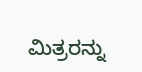ಮಿತ್ರರನ್ನು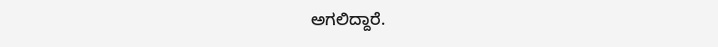ಅಗಲಿದ್ದಾರೆ.